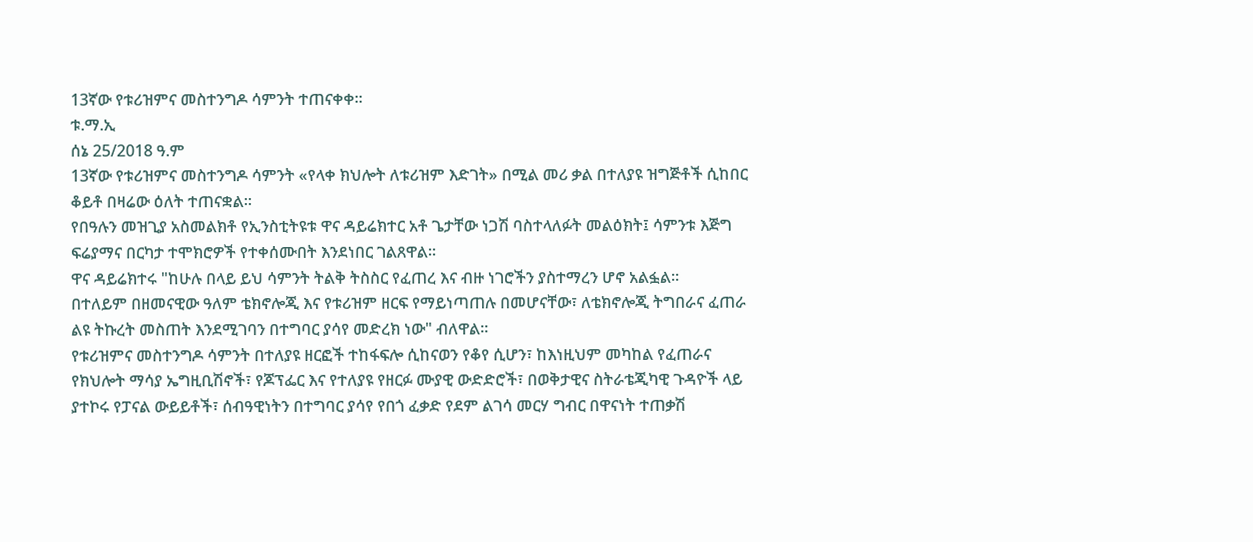13ኛው የቱሪዝምና መስተንግዶ ሳምንት ተጠናቀቀ።
ቱ.ማ.ኢ
ሰኔ 25/2018 ዓ.ም
13ኛው የቱሪዝምና መስተንግዶ ሳምንት «የላቀ ክህሎት ለቱሪዝም እድገት» በሚል መሪ ቃል በተለያዩ ዝግጅቶች ሲከበር ቆይቶ በዛሬው ዕለት ተጠናቋል።
የበዓሉን መዝጊያ አስመልክቶ የኢንስቲትዩቱ ዋና ዳይሬክተር አቶ ጌታቸው ነጋሽ ባስተላለፉት መልዕክት፤ ሳምንቱ እጅግ ፍሬያማና በርካታ ተሞክሮዎች የተቀሰሙበት እንደነበር ገልጸዋል።
ዋና ዳይሬክተሩ "ከሁሉ በላይ ይህ ሳምንት ትልቅ ትስስር የፈጠረ እና ብዙ ነገሮችን ያስተማረን ሆኖ አልፏል።
በተለይም በዘመናዊው ዓለም ቴክኖሎጂ እና የቱሪዝም ዘርፍ የማይነጣጠሉ በመሆናቸው፣ ለቴክኖሎጂ ትግበራና ፈጠራ ልዩ ትኩረት መስጠት እንደሚገባን በተግባር ያሳየ መድረክ ነው" ብለዋል።
የቱሪዝምና መስተንግዶ ሳምንት በተለያዩ ዘርፎች ተከፋፍሎ ሲከናወን የቆየ ሲሆን፣ ከእነዚህም መካከል የፈጠራና የክህሎት ማሳያ ኤግዚቢሽኖች፣ የጆፕፌር እና የተለያዩ የዘርፉ ሙያዊ ውድድሮች፣ በወቅታዊና ስትራቴጂካዊ ጉዳዮች ላይ ያተኮሩ የፓናል ውይይቶች፣ ሰብዓዊነትን በተግባር ያሳየ የበጎ ፈቃድ የደም ልገሳ መርሃ ግብር በዋናነት ተጠቃሽ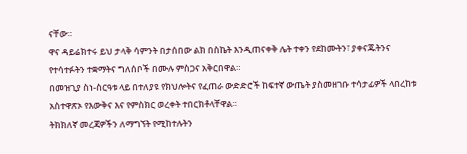ናቸው።
ዋና ዳይሬክተሩ ይህ ታላቅ ሳምንት በታሰበው ልክ በስኬት እንዲጠናቀቅ ሌት ተቀን የደከሙትን፣ ያቀናጁትንና የተሳተፉትን ተቋማትና ግለሰቦች በሙሉ ምስጋና አቅርበዋል።
በመዝጊያ ስነ-ስርዓቱ ላይ በተለያዩ የክህሎትና የፈጠራ ውድድሮች ከፍተኛ ውጤት ያስመዘገቡ ተሳታፊዎች ላበረከቱ አስተዋጽኦ የእውቅና እና የምስክር ወረቀት ተበርክቶላቸዋል።
ትክክለኛ መረጃዎችን ለማግኘት የሚከተሉትን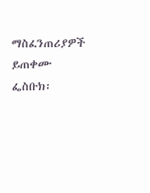ማስፈንጠሪያዎች ይጠቀሙ
ፌስቡክ፡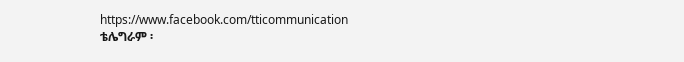https://www.facebook.com/tticommunication
ቴሌግራም ፡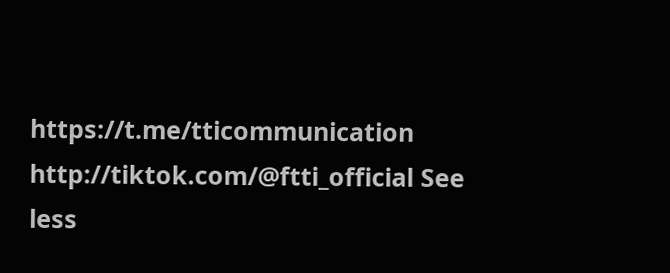https://t.me/tticommunication
http://tiktok.com/@ftti_official See less